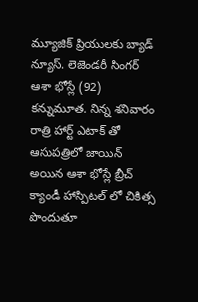మ్యూజిక్ ప్రియులకు బ్యాడ్ న్యూస్. లెజెండరీ సింగర్ ఆశా భోస్లే (92) కన్నుమూత. నిన్న శనివారం రాత్రి హార్ట్ ఎటాక్ తో ఆసుపత్రిలో జాయిన్ అయిన ఆశా భోస్లే బ్రీచ్ క్యాండీ హాస్పిటల్ లో చికిత్స పొందుతూ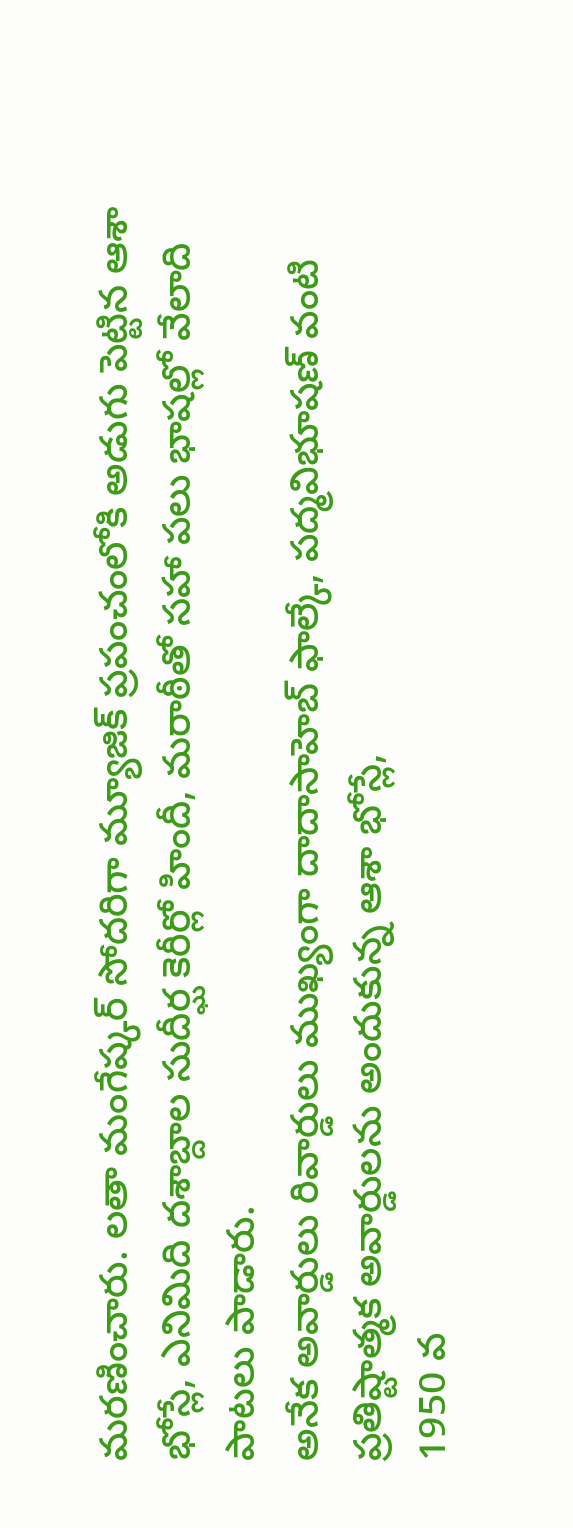మరణించారు. లతా మంగేష్కర్ సోదరిగా మ్యూజిక్ ప్రపంచంలోకి అడుగు పెట్టిన ఆశా భోస్లే, ఎనిమిది దశాబ్దాల సుదీర్ఘ కెరీర్లో హిందీ, మరాఠీతో సహా పలు భాషల్లో వేలాది పాటలు పాడారు.
అనేక అవార్డులు రివార్డులు ముఖ్యంగా దాదాసాహెబ్ ఫాల్కే, పద్మవిభూషణ్ వంటి ప్రతిష్టాత్మక అవార్డులను అందుకున్న ఆశా భోస్లే,
1950 వ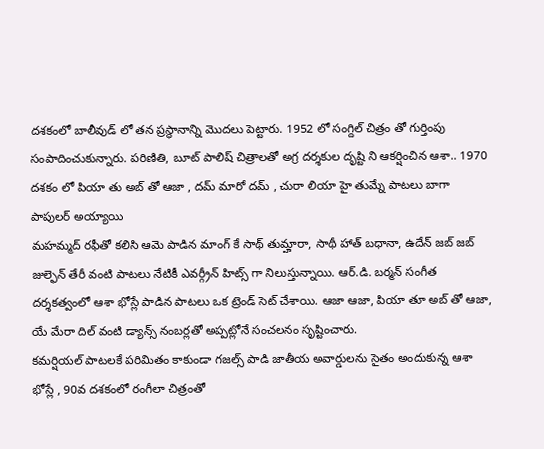దశకంలో బాలీవుడ్ లో తన ప్రస్థానాన్ని మొదలు పెట్టారు. 1952 లో సంగ్దిల్ చిత్రం తో గుర్తింపు సంపాదించుకున్నారు. పరిణితి, బూట్ పాలిష్ చిత్రాలతో అగ్ర దర్శకుల దృష్టి ని ఆకర్షించిన ఆశా.. 1970 దశకం లో పియా తు అబ్ తో ఆజా , దమ్ మారో దమ్ , చురా లియా హై తుమ్నే పాటలు బాగా పాపులర్ అయ్యాయి
మహమ్మద్ రఫీతో కలిసి ఆమె పాడిన మాంగ్ కే సాథ్ తుమ్హారా, సాథీ హాత్ బధానా, ఉదేన్ జబ్ జబ్ జుల్ఫెన్ తేరీ వంటి పాటలు నేటికీ ఎవర్గ్రీన్ హిట్స్ గా నిలుస్తున్నాయి. ఆర్.డి. బర్మన్ సంగీత దర్శకత్వంలో ఆశా భోస్లే పాడిన పాటలు ఒక ట్రెండ్ సెట్ చేశాయి. ఆజా ఆజా, పియా తూ అబ్ తో ఆజా, యే మేరా దిల్ వంటి డ్యాన్స్ నంబర్లతో అప్పట్లోనే సంచలనం సృష్టించారు.
కమర్షియల్ పాటలకే పరిమితం కాకుండా గజల్స్ పాడి జాతీయ అవార్డులను సైతం అందుకున్న ఆశా భోస్లే , 90వ దశకంలో రంగీలా చిత్రంతో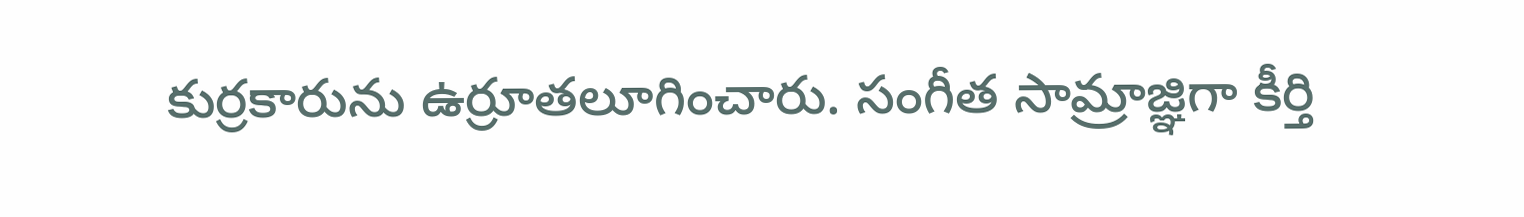కుర్రకారును ఉర్రూతలూగించారు. సంగీత సామ్రాజ్ఞిగా కీర్తి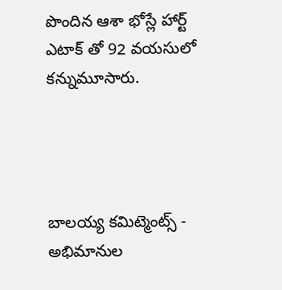పొందిన ఆశా భోస్లే హార్ట్ ఎటాక్ తో 92 వయసులో కన్నుమూసారు.




బాలయ్య కమిట్మెంట్స్ - అభిమానుల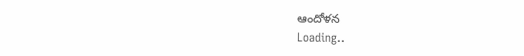ఆందోళన
Loading..